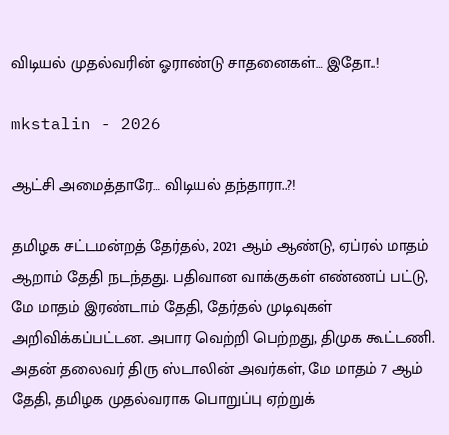விடியல் முதல்வரின் ஓராண்டு சாதனைகள்… இதோ..!

mkstalin - 2026

ஆட்சி அமைத்தாரே… விடியல் தந்தாரா..?!

தமிழக சட்டமன்றத் தேர்தல், 2021 ஆம் ஆண்டு, ஏப்ரல் மாதம் ஆறாம் தேதி நடந்தது. பதிவான வாக்குகள் எண்ணப் பட்டு, மே மாதம் இரண்டாம் தேதி, தேர்தல் முடிவுகள் அறிவிக்கப்பட்டன. அபார வெற்றி பெற்றது, திமுக கூட்டணி. அதன் தலைவர் திரு ஸ்டாலின் அவர்கள், மே மாதம் 7 ஆம் தேதி, தமிழக முதல்வராக பொறுப்பு ஏற்றுக்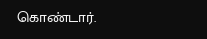கொண்டார்.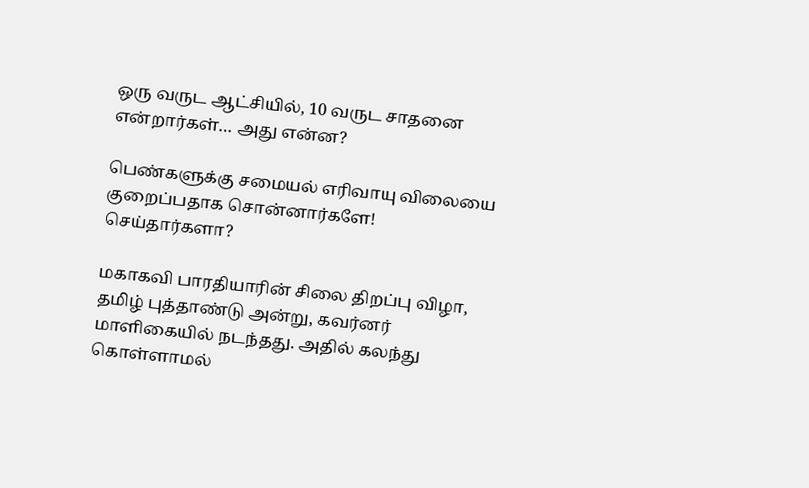ஒரு வருட ஆட்சியில், 10 வருட சாதனை என்றார்கள்… அது என்ன?

பெண்களுக்கு சமையல் எரிவாயு விலையை குறைப்பதாக சொன்னார்களே! செய்தார்களா?

மகாகவி பாரதியாரின் சிலை திறப்பு விழா, தமிழ் புத்தாண்டு அன்று, கவர்னர் மாளிகையில் நடந்தது. அதில் கலந்து கொள்ளாமல்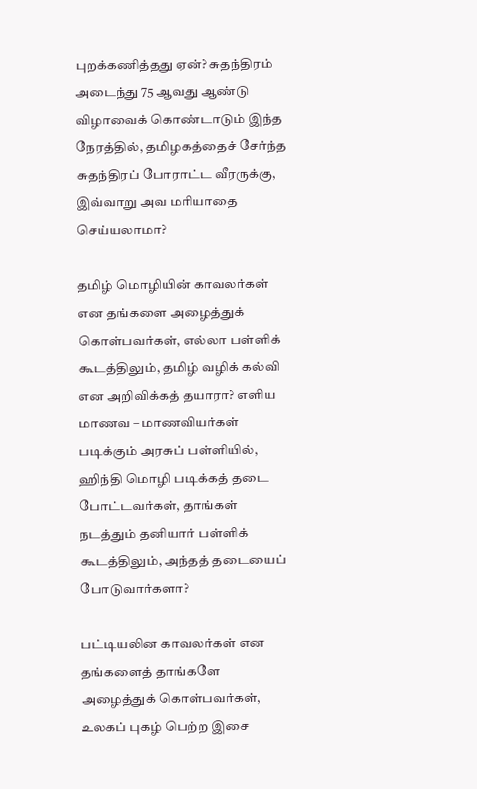புறக்கணித்தது ஏன்? சுதந்திரம் அடைந்து 75 ஆவது ஆண்டு விழாவைக் கொண்டாடும் இந்த நேரத்தில், தமிழகத்தைச் சேர்ந்த சுதந்திரப் போராட்ட வீரருக்கு, இவ்வாறு அவ மரியாதை செய்யலாமா?

தமிழ் மொழியின் காவலர்கள் என தங்களை அழைத்துக் கொள்பவர்கள், எல்லா பள்ளிக் கூடத்திலும், தமிழ் வழிக் கல்வி என அறிவிக்கத் தயாரா? எளிய மாணவ – மாணவியர்கள் படிக்கும் அரசுப் பள்ளியில், ஹிந்தி மொழி படிக்கத் தடை போட்டவர்கள், தாங்கள் நடத்தும் தனியார் பள்ளிக் கூடத்திலும், அந்தத் தடையைப் போடுவார்களா?

பட்டியலின காவலர்கள் என தங்களைத் தாங்களே அழைத்துக் கொள்பவர்கள், உலகப் புகழ் பெற்ற இசை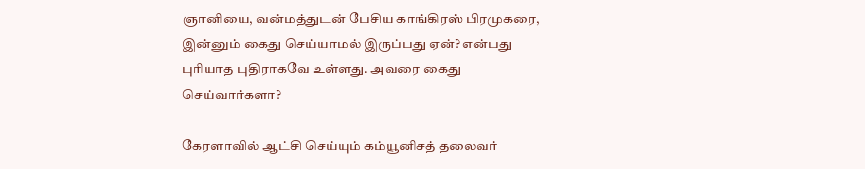ஞானியை, வன்மத்துடன் பேசிய காங்கிரஸ் பிரமுகரை, இன்னும் கைது செய்யாமல் இருப்பது ஏன்? என்பது புரியாத புதிராகவே உள்ளது. அவரை கைது செய்வார்களா?

கேரளாவில் ஆட்சி செய்யும் கம்யூனிசத் தலைவர்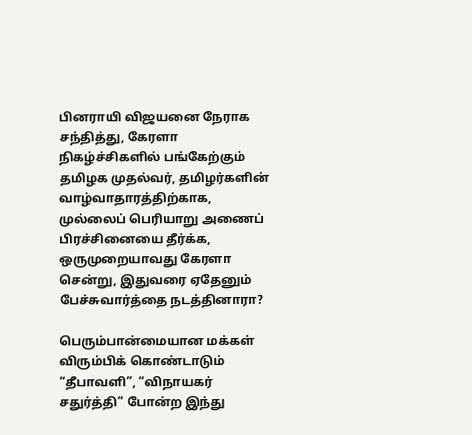பினராயி விஜயனை நேராக சந்தித்து, கேரளா நிகழ்ச்சிகளில் பங்கேற்கும் தமிழக முதல்வர், தமிழர்களின் வாழ்வாதாரத்திற்காக, முல்லைப் பெரியாறு அணைப் பிரச்சினையை தீர்க்க, ஒருமுறையாவது கேரளா சென்று, இதுவரை ஏதேனும் பேச்சுவார்த்தை நடத்தினாரா?

பெரும்பான்மையான மக்கள் விரும்பிக் கொண்டாடும் “தீபாவளி”, “விநாயகர் சதுர்த்தி” போன்ற இந்து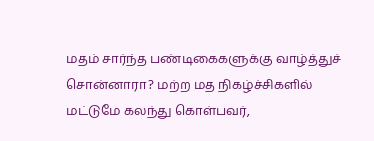மதம் சார்ந்த பண்டிகைகளுக்கு வாழ்த்துச் சொன்னாரா? மற்ற மத நிகழ்ச்சிகளில் மட்டுமே கலந்து கொள்பவர்,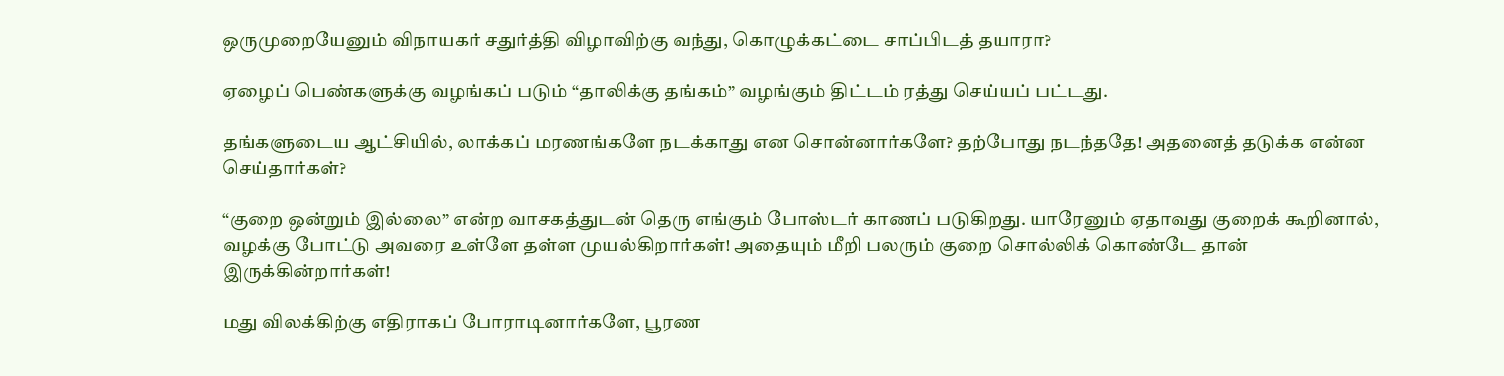ஒருமுறையேனும் விநாயகர் சதுர்த்தி விழாவிற்கு வந்து, கொழுக்கட்டை சாப்பிடத் தயாரா?

ஏழைப் பெண்களுக்கு வழங்கப் படும் “தாலிக்கு தங்கம்” வழங்கும் திட்டம் ரத்து செய்யப் பட்டது.

தங்களுடைய ஆட்சியில், லாக்கப் மரணங்களே நடக்காது என சொன்னார்களே? தற்போது நடந்ததே! அதனைத் தடுக்க என்ன செய்தார்கள்?

“குறை ஒன்றும் இல்லை” என்ற வாசகத்துடன் தெரு எங்கும் போஸ்டர் காணப் படுகிறது. யாரேனும் ஏதாவது குறைக் கூறினால், வழக்கு போட்டு அவரை உள்ளே தள்ள முயல்கிறார்கள்! அதையும் மீறி பலரும் குறை சொல்லிக் கொண்டே தான் இருக்கின்றார்கள்!

மது விலக்கிற்கு எதிராகப் போராடினார்களே, பூரண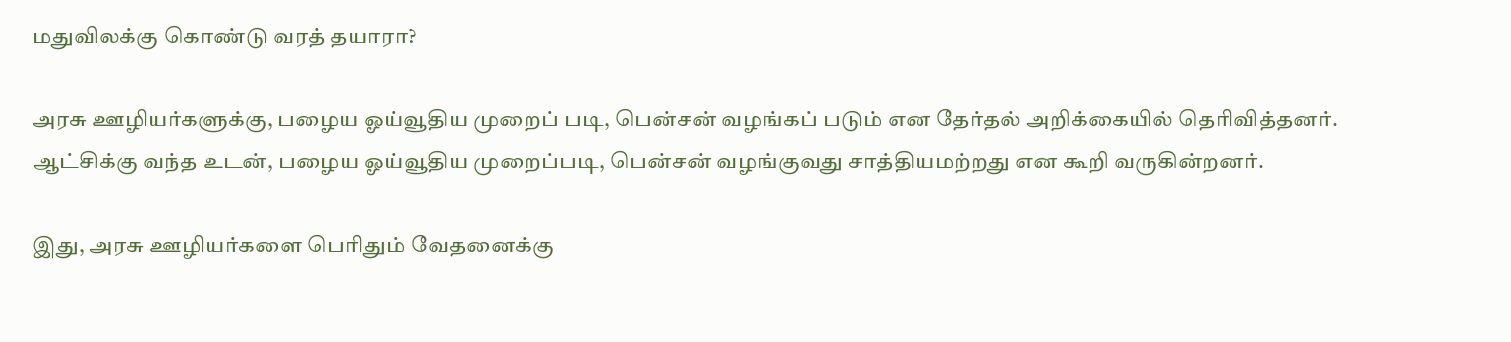மதுவிலக்கு கொண்டு வரத் தயாரா?

அரசு ஊழியர்களுக்கு, பழைய ஓய்வூதிய முறைப் படி, பென்சன் வழங்கப் படும் என தேர்தல் அறிக்கையில் தெரிவித்தனர். ஆட்சிக்கு வந்த உடன், பழைய ஓய்வூதிய முறைப்படி, பென்சன் வழங்குவது சாத்தியமற்றது என கூறி வருகின்றனர்.

இது, அரசு ஊழியர்களை பெரிதும் வேதனைக்கு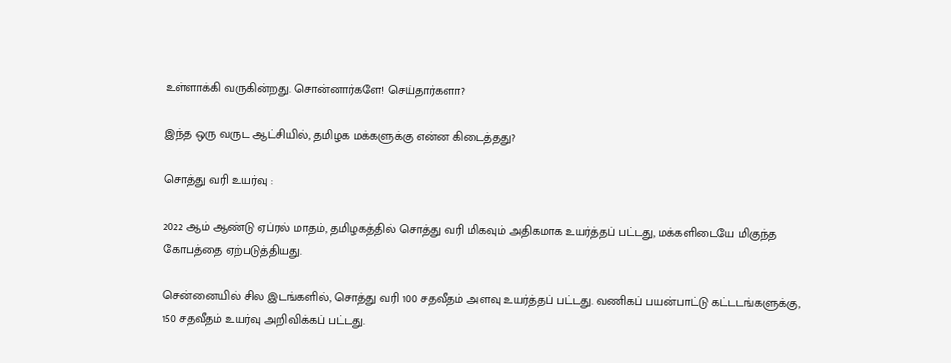உள்ளாக்கி வருகின்றது. சொன்னார்களே! செய்தார்களா?

இந்த ஒரு வருட ஆட்சியில், தமிழக மக்களுக்கு என்ன கிடைத்தது?

சொத்து வரி உயர்வு :

2022 ஆம் ஆண்டு ஏப்ரல் மாதம், தமிழகத்தில் சொத்து வரி மிகவும் அதிகமாக உயர்த்தப் பட்டது, மக்களிடையே மிகுந்த கோபத்தை ஏற்படுத்தியது.

சென்னையில் சில இடங்களில், சொத்து வரி 100 சதவீதம் அளவு உயர்த்தப் பட்டது. வணிகப் பயன்பாட்டு கட்டடங்களுக்கு, 150 சதவீதம் உயர்வு அறிவிக்கப் பட்டது.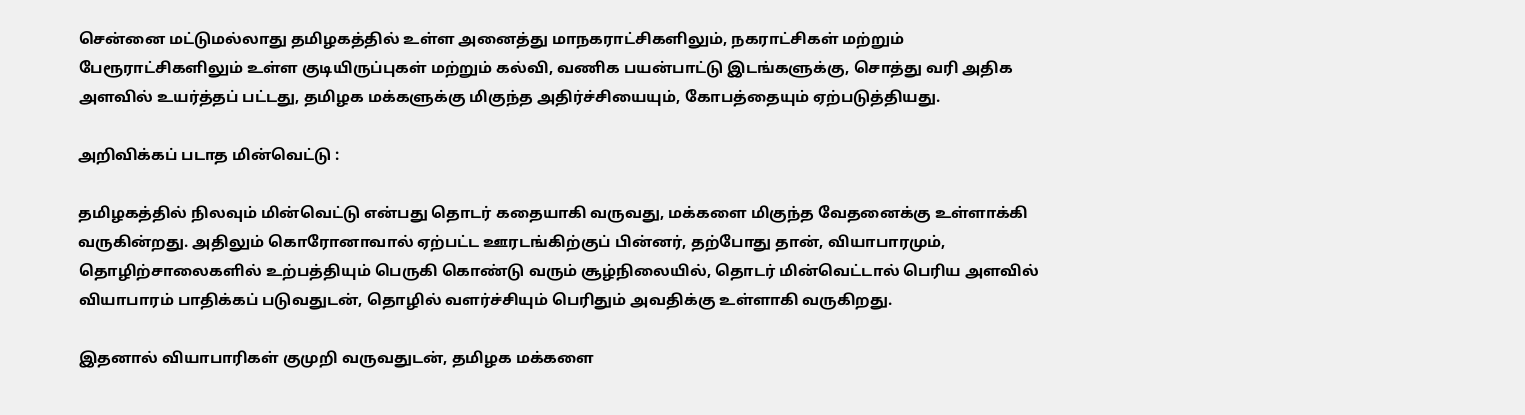சென்னை மட்டுமல்லாது தமிழகத்தில் உள்ள அனைத்து மாநகராட்சிகளிலும், நகராட்சிகள் மற்றும் பேரூராட்சிகளிலும் உள்ள குடியிருப்புகள் மற்றும் கல்வி, வணிக பயன்பாட்டு இடங்களுக்கு, சொத்து வரி அதிக அளவில் உயர்த்தப் பட்டது, தமிழக மக்களுக்கு மிகுந்த அதிர்ச்சியையும், கோபத்தையும் ஏற்படுத்தியது.

அறிவிக்கப் படாத மின்வெட்டு :

தமிழகத்தில் நிலவும் மின்வெட்டு என்பது தொடர் கதையாகி வருவது, மக்களை மிகுந்த வேதனைக்கு உள்ளாக்கி வருகின்றது. அதிலும் கொரோனாவால் ஏற்பட்ட ஊரடங்கிற்குப் பின்னர், தற்போது தான், வியாபாரமும், தொழிற்சாலைகளில் உற்பத்தியும் பெருகி கொண்டு வரும் சூழ்நிலையில், தொடர் மின்வெட்டால் பெரிய அளவில் வியாபாரம் பாதிக்கப் படுவதுடன், தொழில் வளர்ச்சியும் பெரிதும் அவதிக்கு உள்ளாகி வருகிறது.

இதனால் வியாபாரிகள் குமுறி வருவதுடன், தமிழக மக்களை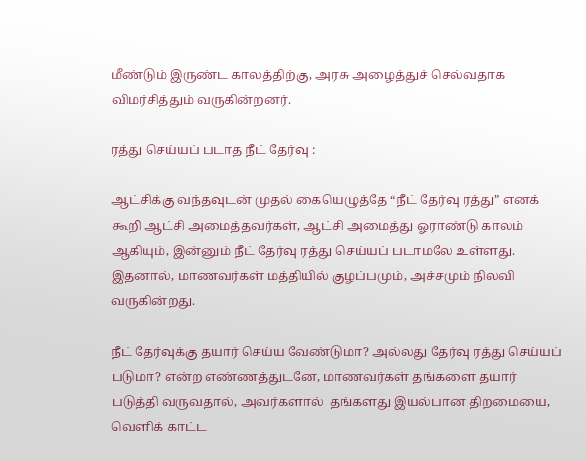மீண்டும் இருண்ட காலத்திற்கு, அரசு அழைத்துச் செல்வதாக விமர்சித்தும் வருகின்றனர்.

ரத்து செய்யப் படாத நீட் தேர்வு :

ஆட்சிக்கு வந்தவுடன் முதல் கையெழுத்தே “நீட் தேர்வு ரத்து” எனக் கூறி ஆட்சி அமைத்தவர்கள், ஆட்சி அமைத்து ஓராண்டு காலம் ஆகியும், இன்னும் நீட் தேர்வு ரத்து செய்யப் படாமலே உள்ளது. இதனால், மாணவர்கள் மத்தியில் குழப்பமும், அச்சமும் நிலவி வருகின்றது.

நீட் தேர்வுக்கு தயார் செய்ய வேண்டுமா? அல்லது தேர்வு ரத்து செய்யப் படுமா? என்ற எண்ணத்துடனே, மாணவர்கள் தங்களை தயார் படுத்தி வருவதால், அவர்களால்  தங்களது இயல்பான திறமையை, வெளிக் காட்ட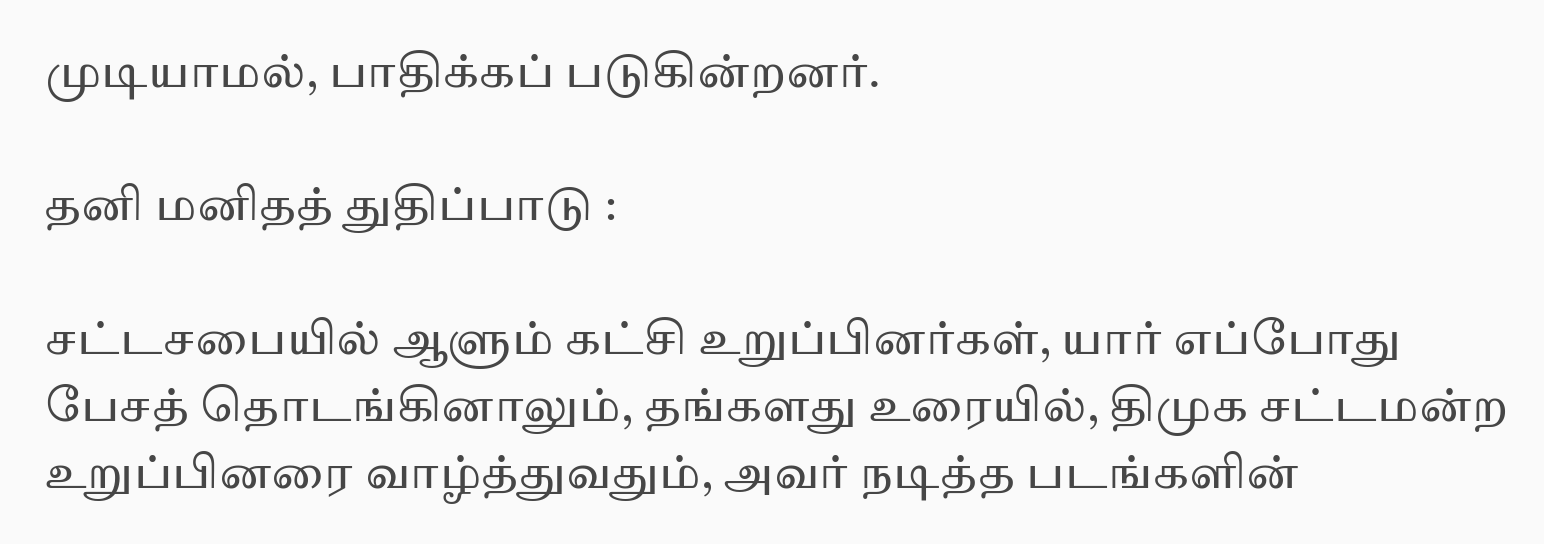முடியாமல், பாதிக்கப் படுகின்றனர்.

தனி மனிதத் துதிப்பாடு :

சட்டசபையில் ஆளும் கட்சி உறுப்பினர்கள், யார் எப்போது பேசத் தொடங்கினாலும், தங்களது உரையில், திமுக சட்டமன்ற உறுப்பினரை வாழ்த்துவதும், அவர் நடித்த படங்களின்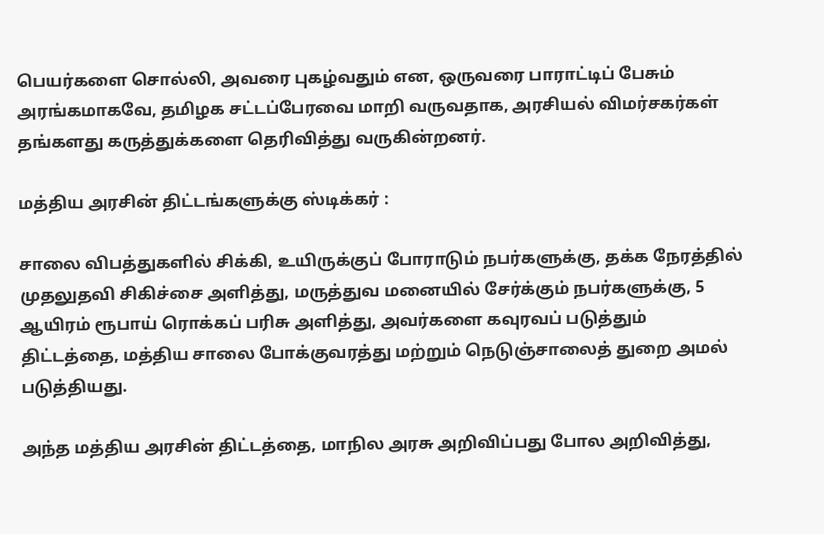பெயர்களை சொல்லி, அவரை புகழ்வதும் என, ஒருவரை பாராட்டிப் பேசும் அரங்கமாகவே, தமிழக சட்டப்பேரவை மாறி வருவதாக, அரசியல் விமர்சகர்கள் தங்களது கருத்துக்களை தெரிவித்து வருகின்றனர்.

மத்திய அரசின் திட்டங்களுக்கு ஸ்டிக்கர் :

சாலை விபத்துகளில் சிக்கி, உயிருக்குப் போராடும் நபர்களுக்கு, தக்க நேரத்தில் முதலுதவி சிகிச்சை அளித்து, மருத்துவ மனையில் சேர்க்கும் நபர்களுக்கு, 5 ஆயிரம் ரூபாய் ரொக்கப் பரிசு அளித்து, அவர்களை கவுரவப் படுத்தும் திட்டத்தை, மத்திய சாலை போக்குவரத்து மற்றும் நெடுஞ்சாலைத் துறை அமல் படுத்தியது.

அந்த மத்திய அரசின் திட்டத்தை, மாநில அரசு அறிவிப்பது போல அறிவித்து,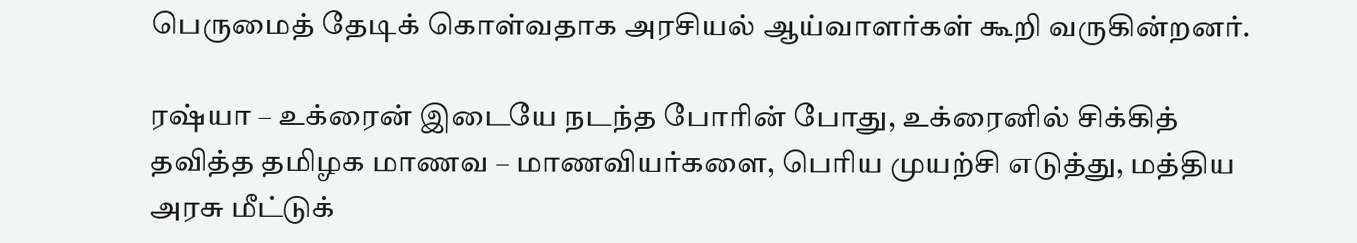பெருமைத் தேடிக் கொள்வதாக அரசியல் ஆய்வாளர்கள் கூறி வருகின்றனர்.

ரஷ்யா – உக்ரைன் இடையே நடந்த போரின் போது, உக்ரைனில் சிக்கித் தவித்த தமிழக மாணவ – மாணவியர்களை, பெரிய முயற்சி எடுத்து, மத்திய அரசு மீட்டுக்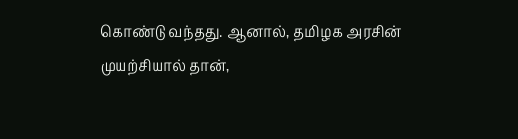கொண்டு வந்தது. ஆனால், தமிழக அரசின் முயற்சியால் தான்,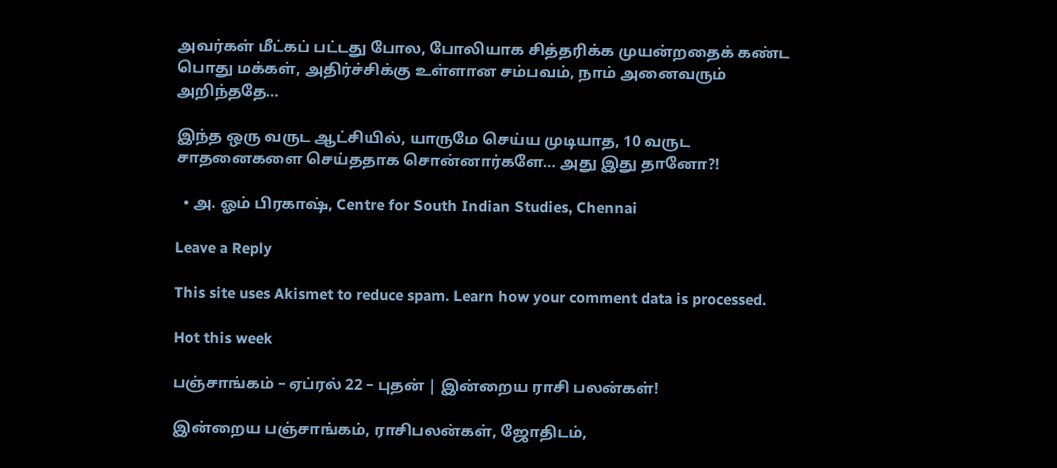அவர்கள் மீட்கப் பட்டது போல, போலியாக சித்தரிக்க முயன்றதைக் கண்ட பொது மக்கள், அதிர்ச்சிக்கு உள்ளான சம்பவம், நாம் அனைவரும் அறிந்ததே…

இந்த ஒரு வருட ஆட்சியில், யாருமே செய்ய முடியாத, 10 வருட சாதனைகளை செய்ததாக சொன்னார்களே… அது இது தானோ?!

  • அ. ஓம் பிரகாஷ், Centre for South Indian Studies, Chennai

Leave a Reply

This site uses Akismet to reduce spam. Learn how your comment data is processed.

Hot this week

பஞ்சாங்கம் – ஏப்ரல் 22 – புதன் | இன்றைய ராசி பலன்கள்!

இன்றைய பஞ்சாங்கம், ராசிபலன்கள், ஜோதிடம்,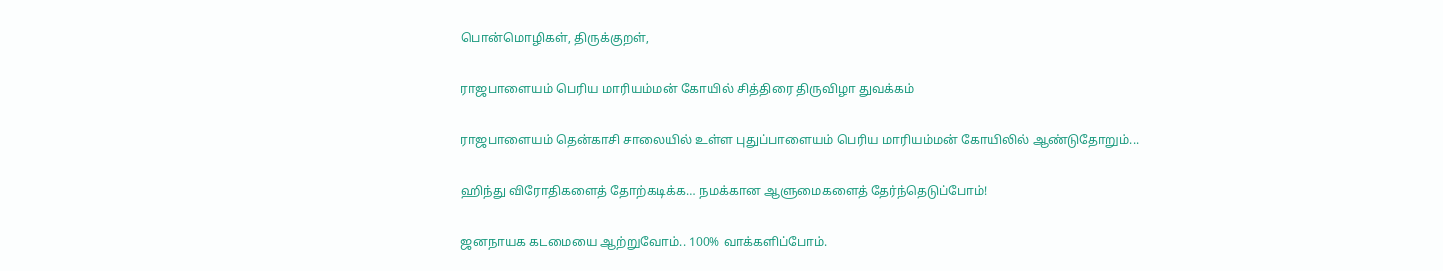பொன்மொழிகள், திருக்குறள்,

ராஜபாளையம் பெரிய மாரியம்மன் கோயில் சித்திரை திருவிழா துவக்கம்

ராஜபாளையம் தென்காசி சாலையில் உள்ள புதுப்பாளையம் பெரிய மாரியம்மன் கோயிலில் ஆண்டுதோறும்...

ஹிந்து விரோதிகளைத் தோற்கடிக்க… நமக்கான ஆளுமைகளைத் தேர்ந்தெடுப்போம்!

ஜனநாயக கடமையை ஆற்றுவோம்.. 100% வாக்களிப்போம்.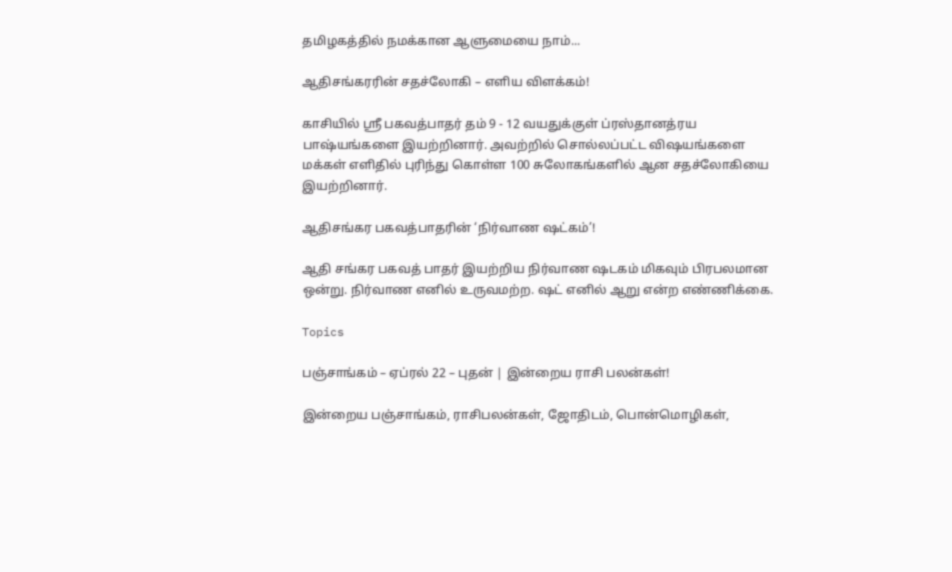தமிழகத்தில் நமக்கான ஆளுமையை நாம்...

ஆதிசங்கரரின் சதச்லோகி – எளிய விளக்கம்!

காசியில் ஸ்ரீ பகவத்பாதர் தம் 9 - 12 வயதுக்குள் ப்ரஸ்தானத்ரய பாஷ்யங்களை இயற்றினார். அவற்றில் சொல்லப்பட்ட விஷயங்களை மக்கள் எளிதில் புரிந்து கொள்ள 100 சுலோகங்களில் ஆன சதச்லோகியை இயற்றினார்.

ஆதிசங்கர பகவத்பாதரின் ‘நிர்வாண ஷட்கம்’!

ஆதி சங்கர பகவத் பாதர் இயற்றிய நிர்வாண ஷடகம் மிகவும் பிரபலமான ஒன்று. நிர்வாண எனில் உருவமற்ற. ஷட் எனில் ஆறு என்ற எண்ணிக்கை.

Topics

பஞ்சாங்கம் – ஏப்ரல் 22 – புதன் | இன்றைய ராசி பலன்கள்!

இன்றைய பஞ்சாங்கம், ராசிபலன்கள், ஜோதிடம், பொன்மொழிகள்,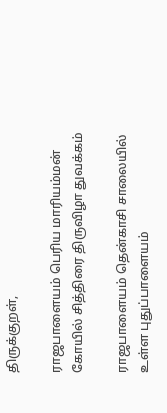திருக்குறள்,

ராஜபாளையம் பெரிய மாரியம்மன் கோயில் சித்திரை திருவிழா துவக்கம்

ராஜபாளையம் தென்காசி சாலையில் உள்ள புதுப்பாளையம்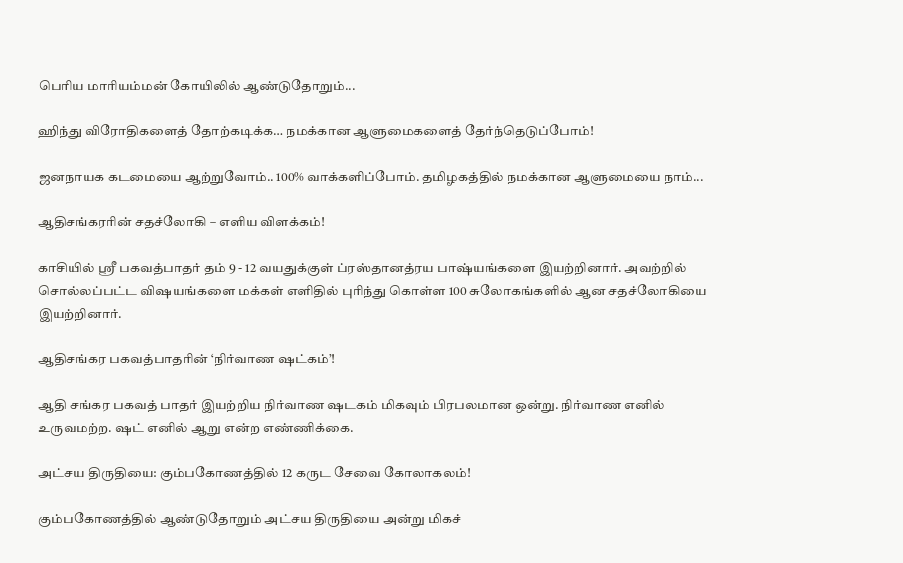பெரிய மாரியம்மன் கோயிலில் ஆண்டுதோறும்...

ஹிந்து விரோதிகளைத் தோற்கடிக்க… நமக்கான ஆளுமைகளைத் தேர்ந்தெடுப்போம்!

ஜனநாயக கடமையை ஆற்றுவோம்.. 100% வாக்களிப்போம். தமிழகத்தில் நமக்கான ஆளுமையை நாம்...

ஆதிசங்கரரின் சதச்லோகி – எளிய விளக்கம்!

காசியில் ஸ்ரீ பகவத்பாதர் தம் 9 - 12 வயதுக்குள் ப்ரஸ்தானத்ரய பாஷ்யங்களை இயற்றினார். அவற்றில் சொல்லப்பட்ட விஷயங்களை மக்கள் எளிதில் புரிந்து கொள்ள 100 சுலோகங்களில் ஆன சதச்லோகியை இயற்றினார்.

ஆதிசங்கர பகவத்பாதரின் ‘நிர்வாண ஷட்கம்’!

ஆதி சங்கர பகவத் பாதர் இயற்றிய நிர்வாண ஷடகம் மிகவும் பிரபலமான ஒன்று. நிர்வாண எனில் உருவமற்ற. ஷட் எனில் ஆறு என்ற எண்ணிக்கை.

அட்சய திருதியை: கும்பகோணத்தில் 12 கருட சேவை கோலாகலம்!

கும்பகோணத்தில் ஆண்டுதோறும் அட்சய திருதியை அன்று மிகச்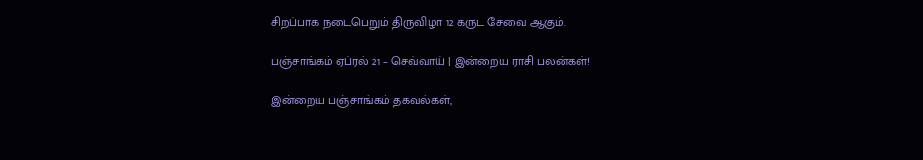சிறப்பாக நடைபெறும் திருவிழா 12 கருட சேவை ஆகும்.

பஞ்சாங்கம் ஏப்ரல் 21 – செவ்வாய் | இன்றைய ராசி பலன்கள்!

இன்றைய பஞ்சாங்கம் தகவல்கள்,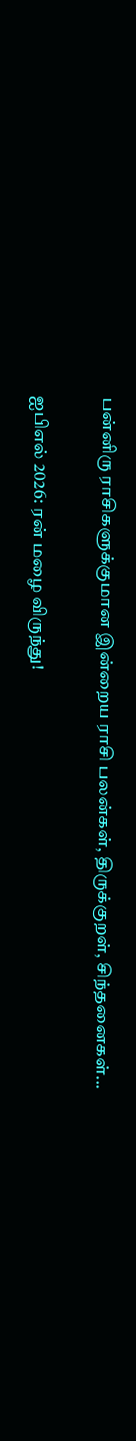பன்னிரு ராசிகளுக்குமான இன்றைய ராசி பலன்கள், திருக்குறள், சிந்தனைகள்...

ஐபிஎல் 2026: ரன் மழை விருந்து!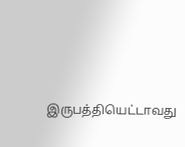இருபத்தியெட்டாவது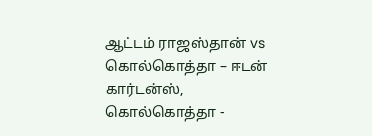ஆட்டம் ராஜஸ்தான் vs கொல்கொத்தா – ஈடன் கார்டன்ஸ், கொல்கொத்தா -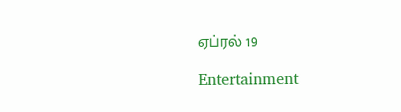ஏப்ரல் 19

Entertainment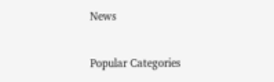News

Popular Categories